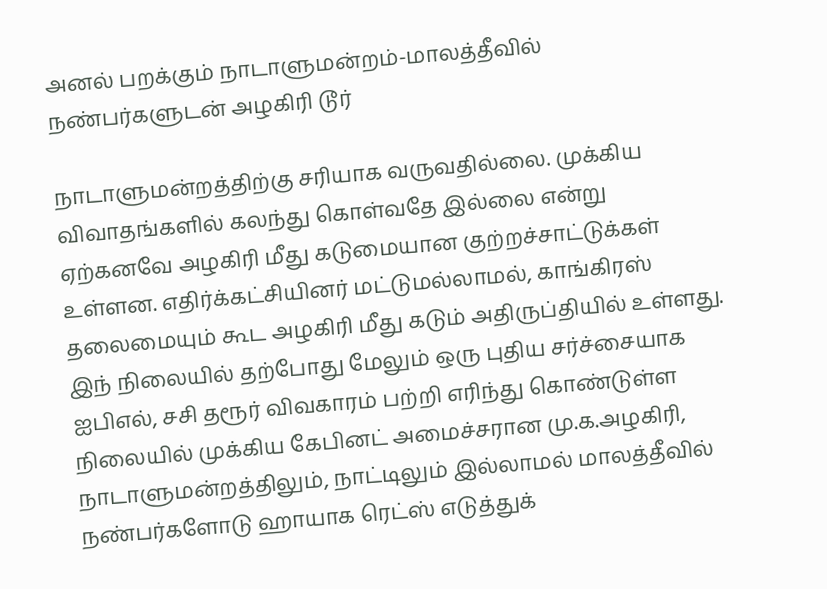அனல் பறக்கும் நாடாளுமன்றம்-மாலத்தீவில் நண்பர்களுடன் அழகிரி டூர்

நாடாளுமன்றத்திற்கு சரியாக வருவதில்லை. முக்கிய விவாதங்களில் கலந்து கொள்வதே இல்லை என்று ஏற்கனவே அழகிரி மீது கடுமையான குற்றச்சாட்டுக்கள் உள்ளன. எதிர்க்கட்சியினர் மட்டுமல்லாமல், காங்கிரஸ் தலைமையும் கூட அழகிரி மீது கடும் அதிருப்தியில் உள்ளது.
இந் நிலையில் தற்போது மேலும் ஒரு புதிய சர்ச்சையாக ஐபிஎல், சசி தரூர் விவகாரம் பற்றி எரிந்து கொண்டுள்ள நிலையில் முக்கிய கேபினட் அமைச்சரான மு.க.அழகிரி, நாடாளுமன்றத்திலும், நாட்டிலும் இல்லாமல் மாலத்தீவில் நண்பர்களோடு ஹாயாக ரெட்ஸ் எடுத்துக்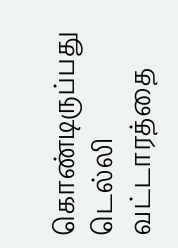கொண்டிருப்பது டெல்லி வட்டாரத்தை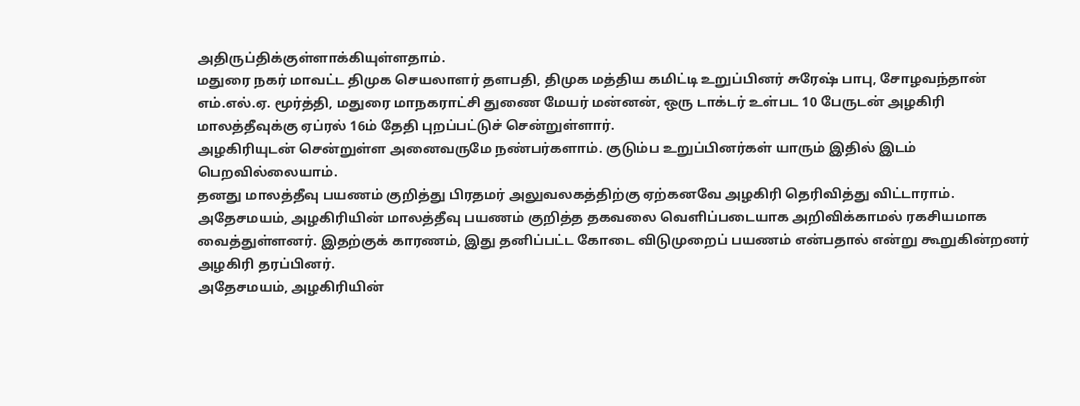அதிருப்திக்குள்ளாக்கியுள்ளதாம்.
மதுரை நகர் மாவட்ட திமுக செயலாளர் தளபதி, திமுக மத்திய கமிட்டி உறுப்பினர் சுரேஷ் பாபு, சோழவந்தான் எம்.எல்.ஏ. மூர்த்தி, மதுரை மாநகராட்சி துணை மேயர் மன்னன், ஒரு டாக்டர் உள்பட 10 பேருடன் அழகிரி மாலத்தீவுக்கு ஏப்ரல் 16ம் தேதி புறப்பட்டுச் சென்றுள்ளார்.
அழகிரியுடன் சென்றுள்ள அனைவருமே நண்பர்களாம். குடும்ப உறுப்பினர்கள் யாரும் இதில் இடம் பெறவில்லையாம்.
தனது மாலத்தீவு பயணம் குறித்து பிரதமர் அலுவலகத்திற்கு ஏற்கனவே அழகிரி தெரிவித்து விட்டாராம். அதேசமயம், அழகிரியின் மாலத்தீவு பயணம் குறித்த தகவலை வெளிப்படையாக அறிவிக்காமல் ரகசியமாக வைத்துள்ளனர். இதற்குக் காரணம், இது தனிப்பட்ட கோடை விடுமுறைப் பயணம் என்பதால் என்று கூறுகின்றனர் அழகிரி தரப்பினர்.
அதேசமயம், அழகிரியின்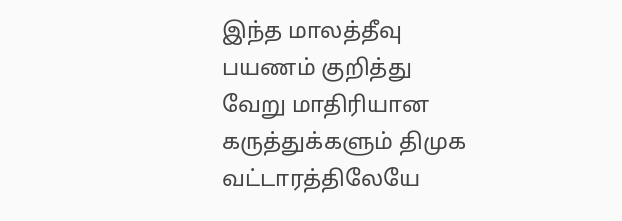இந்த மாலத்தீவு பயணம் குறித்து வேறு மாதிரியான கருத்துக்களும் திமுக வட்டாரத்திலேயே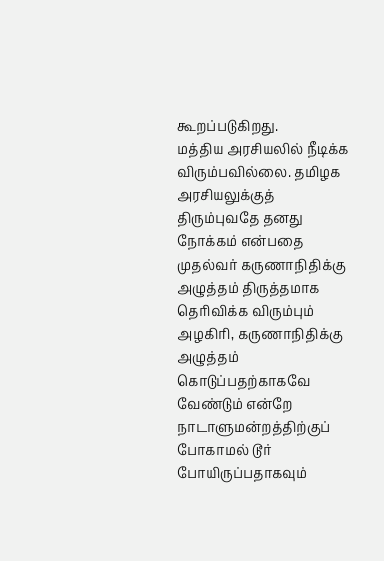கூறப்படுகிறது.
மத்திய அரசியலில் நீடிக்க விரும்பவில்லை. தமிழக அரசியலுக்குத் திரும்புவதே தனது நோக்கம் என்பதை முதல்வர் கருணாநிதிக்கு அழுத்தம் திருத்தமாக தெரிவிக்க விரும்பும் அழகிரி, கருணாநிதிக்கு அழுத்தம் கொடுப்பதற்காகவே வேண்டும் என்றே நாடாளுமன்றத்திற்குப் போகாமல் டூர் போயிருப்பதாகவும்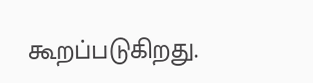கூறப்படுகிறது.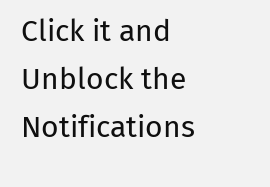Click it and Unblock the Notifications